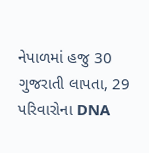નેપાળમાં હજુ 30 ગુજરાતી લાપતા, 29 પરિવારોના DNA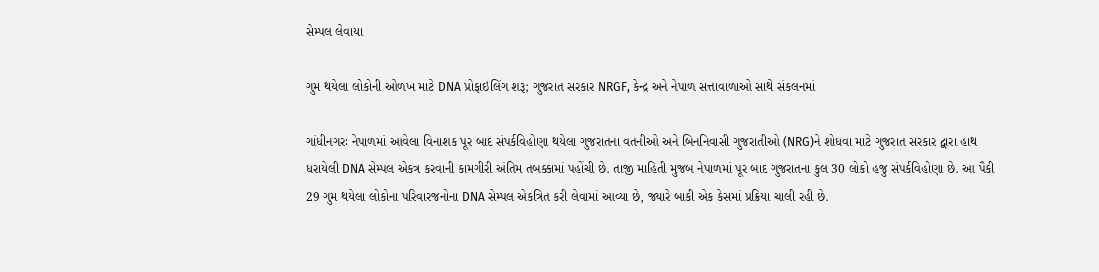સેમ્પલ લેવાયા

ગુમ થયેલા લોકોની ઓળખ માટે DNA પ્રોફાઇલિંગ શરૂ; ગુજરાત સરકાર NRGF, કેન્દ્ર અને નેપાળ સત્તાવાળાઓ સાથે સંકલનમાં

ગાંધીનગરઃ નેપાળમાં આવેલા વિનાશક પૂર બાદ સંપર્કવિહોણા થયેલા ગુજરાતના વતનીઓ અને બિનનિવાસી ગુજરાતીઓ (NRG)ને શોધવા માટે ગુજરાત સરકાર દ્વારા હાથ ધરાયેલી DNA સેમ્પલ એકત્ર કરવાની કામગીરી અંતિમ તબક્કામાં પહોંચી છે. તાજી માહિતી મુજબ નેપાળમાં પૂર બાદ ગુજરાતના કુલ 30 લોકો હજુ સંપર્કવિહોણા છે. આ પૈકી 29 ગુમ થયેલા લોકોના પરિવારજનોના DNA સેમ્પલ એકત્રિત કરી લેવામાં આવ્યા છે, જ્યારે બાકી એક કેસમાં પ્રક્રિયા ચાલી રહી છે.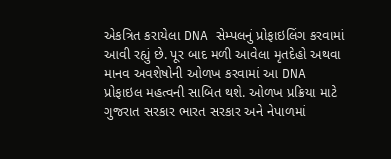એકત્રિત કરાયેલા DNA સેમ્પલનું પ્રોફાઇલિંગ કરવામાં આવી રહ્યું છે. પૂર બાદ મળી આવેલા મૃતદેહો અથવા માનવ અવશેષોની ઓળખ કરવામાં આ DNA પ્રોફાઇલ મહત્વની સાબિત થશે. ઓળખ પ્રક્રિયા માટે ગુજરાત સરકાર ભારત સરકાર અને નેપાળમાં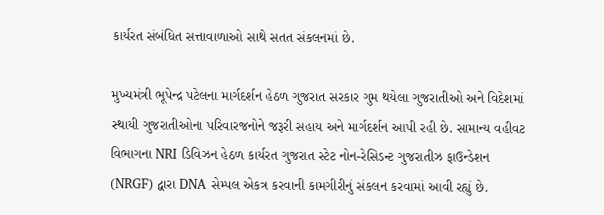કાર્યરત સંબંધિત સત્તાવાળાઓ સાથે સતત સંકલનમાં છે.

મુખ્યમંત્રી ભૂપેન્દ્ર પટેલના માર્ગદર્શન હેઠળ ગુજરાત સરકાર ગુમ થયેલા ગુજરાતીઓ અને વિદેશમાં સ્થાયી ગુજરાતીઓના પરિવારજનોને જરૂરી સહાય અને માર્ગદર્શન આપી રહી છે. સામાન્ય વહીવટ વિભાગના NRI ડિવિઝન હેઠળ કાર્યરત ગુજરાત સ્ટેટ નોન-રેસિડન્ટ ગુજરાતીઝ ફાઉન્ડેશન (NRGF) દ્વારા DNA સેમ્પલ એકત્ર કરવાની કામગીરીનું સંકલન કરવામાં આવી રહ્યું છે.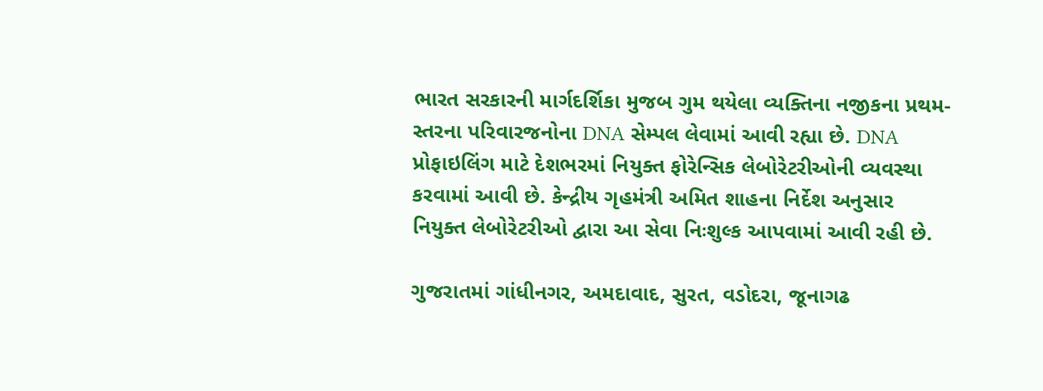ભારત સરકારની માર્ગદર્શિકા મુજબ ગુમ થયેલા વ્યક્તિના નજીકના પ્રથમ-સ્તરના પરિવારજનોના DNA સેમ્પલ લેવામાં આવી રહ્યા છે. DNA પ્રોફાઇલિંગ માટે દેશભરમાં નિયુક્ત ફોરેન્સિક લેબોરેટરીઓની વ્યવસ્થા કરવામાં આવી છે. કેન્દ્રીય ગૃહમંત્રી અમિત શાહના નિર્દેશ અનુસાર નિયુક્ત લેબોરેટરીઓ દ્વારા આ સેવા નિઃશુલ્ક આપવામાં આવી રહી છે.

ગુજરાતમાં ગાંધીનગર, અમદાવાદ, સુરત, વડોદરા, જૂનાગઢ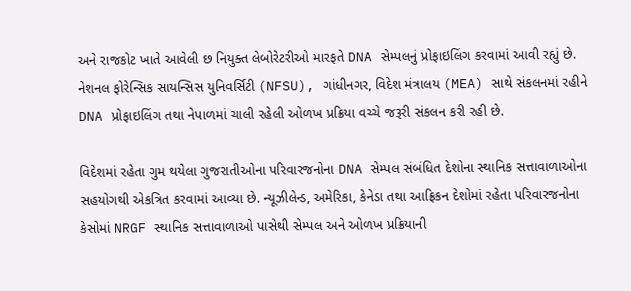અને રાજકોટ ખાતે આવેલી છ નિયુક્ત લેબોરેટરીઓ મારફતે DNA સેમ્પલનું પ્રોફાઇલિંગ કરવામાં આવી રહ્યું છે. નેશનલ ફોરેન્સિક સાયન્સિસ યુનિવર્સિટી (NFSU), ગાંધીનગર, વિદેશ મંત્રાલય (MEA) સાથે સંકલનમાં રહીને DNA પ્રોફાઇલિંગ તથા નેપાળમાં ચાલી રહેલી ઓળખ પ્રક્રિયા વચ્ચે જરૂરી સંકલન કરી રહી છે.

વિદેશમાં રહેતા ગુમ થયેલા ગુજરાતીઓના પરિવારજનોના DNA સેમ્પલ સંબંધિત દેશોના સ્થાનિક સત્તાવાળાઓના સહયોગથી એકત્રિત કરવામાં આવ્યા છે. ન્યૂઝીલેન્ડ, અમેરિકા, કેનેડા તથા આફ્રિકન દેશોમાં રહેતા પરિવારજનોના કેસોમાં NRGF સ્થાનિક સત્તાવાળાઓ પાસેથી સેમ્પલ અને ઓળખ પ્રક્રિયાની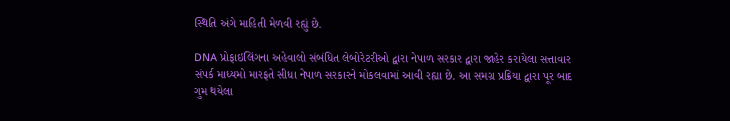સ્થિતિ અંગે માહિતી મેળવી રહ્યું છે.

DNA પ્રોફાઇલિંગના અહેવાલો સંબંધિત લેબોરેટરીઓ દ્વારા નેપાળ સરકાર દ્વારા જાહેર કરાયેલા સત્તાવાર સંપર્ક માધ્યમો મારફતે સીધા નેપાળ સરકારને મોકલવામાં આવી રહ્યા છે. આ સમગ્ર પ્રક્રિયા દ્વારા પૂર બાદ ગુમ થયેલા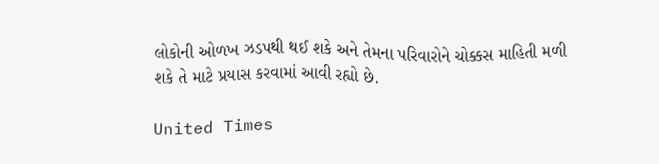લોકોની ઓળખ ઝડપથી થઈ શકે અને તેમના પરિવારોને ચોક્કસ માહિતી મળી શકે તે માટે પ્રયાસ કરવામાં આવી રહ્યો છે.

United Times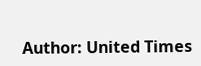Author: United Times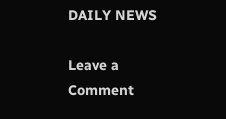DAILY NEWS

Leave a Comment